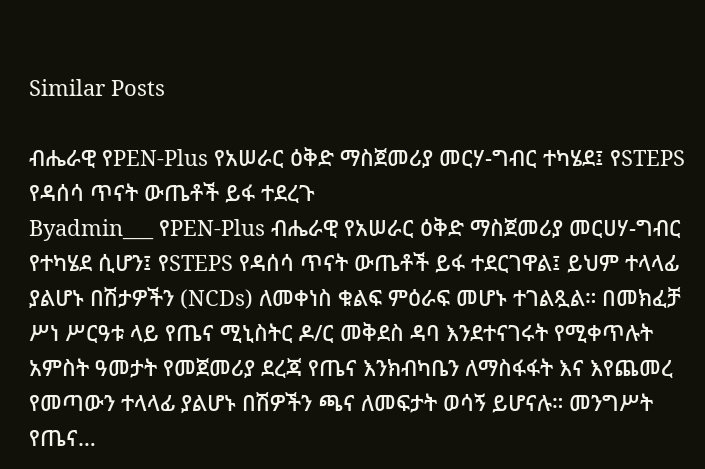Similar Posts

ብሔራዊ የPEN-Plus የአሠራር ዕቅድ ማስጀመሪያ መርሃ-ግብር ተካሄደ፤ የSTEPS የዳሰሳ ጥናት ውጤቶች ይፋ ተደረጉ
Byadmin___ የPEN-Plus ብሔራዊ የአሠራር ዕቅድ ማስጀመሪያ መርሀሃ-ግብር የተካሄደ ሲሆን፤ የSTEPS የዳሰሳ ጥናት ውጤቶች ይፋ ተደርገዋል፤ ይህም ተላላፊ ያልሆኑ በሽታዎችን (NCDs) ለመቀነስ ቁልፍ ምዕራፍ መሆኑ ተገልጿል። በመክፈቻ ሥነ ሥርዓቱ ላይ የጤና ሚኒስትር ዶ/ር መቅደስ ዳባ እንደተናገሩት የሚቀጥሉት አምስት ዓመታት የመጀመሪያ ደረጃ የጤና እንክብካቤን ለማስፋፋት እና እየጨመረ የመጣውን ተላላፊ ያልሆኑ በሽዎችን ጫና ለመፍታት ወሳኝ ይሆናሉ። መንግሥት የጤና…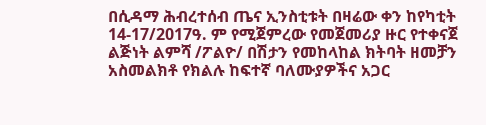በሲዳማ ሕብረተሰብ ጤና ኢንስቲቱት በዛሬው ቀን ከየካቲት 14-17/2017ዓ. ም የሚጀምረው የመጀመሪያ ዙር የተቀናጀ ልጅነት ልምሻ /ፖልዮ/ በሽታን የመከላከል ክትባት ዘመቻን አስመልክቶ የክልሉ ከፍተኛ ባለሙያዎችና አጋር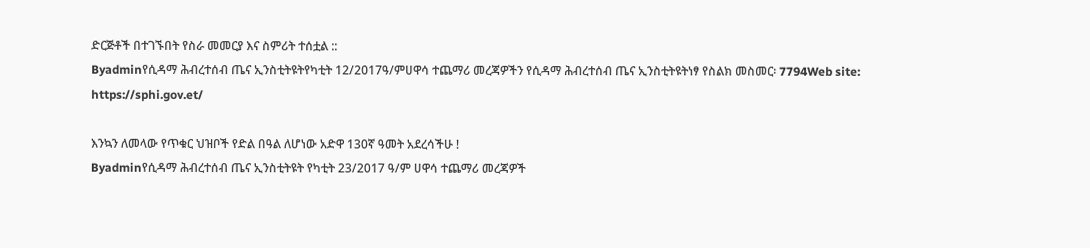ድርጅቶች በተገኙበት የስራ መመርያ እና ስምሪት ተሰቷል ::
Byadminየሲዳማ ሕብረተሰብ ጤና ኢንስቲትዩትየካቲት 12/2017ዓ/ምሀዋሳ ተጨማሪ መረጃዎችን የሲዳማ ሕብረተሰብ ጤና ኢንስቲትዩትነፃ የስልክ መስመር፡ 7794Web site: https://sphi.gov.et/

እንኳን ለመላው የጥቁር ህዝቦች የድል በዓል ለሆነው አድዋ 130ኛ ዓመት አደረሳችሁ !
Byadminየሲዳማ ሕብረተሰብ ጤና ኢንስቲትዩት የካቲት 23/2017 ዓ/ም ሀዋሳ ተጨማሪ መረጃዎች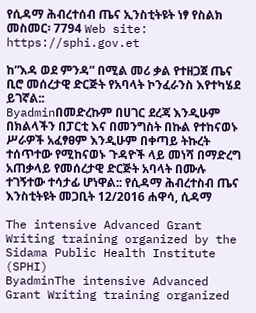የሲዳማ ሕብረተሰብ ጤና ኢንስቲትዩት ነፃ የስልክ መስመር፡ 7794 Web site: https://sphi.gov.et

ከ”እዳ ወደ ምንዳ” በሚል መሪ ቃል የተዘጋጀ ጤና ቢሮ መሰረታዊ ድርጅት የአባላት ኮንፈራንስ እየተካሄደ ይገኛል::
Byadminበመድረኩም በሀገር ደረጃ እንዲሁም በክልላችን በፓርቲ እና በመንግስት በኩል የተከናወኑ ሥራዎች አፈፃፀም እንዲሁም በቀጣይ ትኩረት ተሰጥተው የሚከናወኑ ጉዳዮች ላይ መነሻ በማድረግ አጠቃላይ የመሰረታዊ ድርጅት አባላት በሙሉ ተገኝተው ተሳታፊ ሆነዋል:: የሲዳማ ሕብረተስብ ጤና እንስቲትዩት መጋቢት 12/2016 ሐዋሳ, ሲዳማ

The intensive Advanced Grant Writing training organized by the Sidama Public Health Institute (SPHI)
ByadminThe intensive Advanced Grant Writing training organized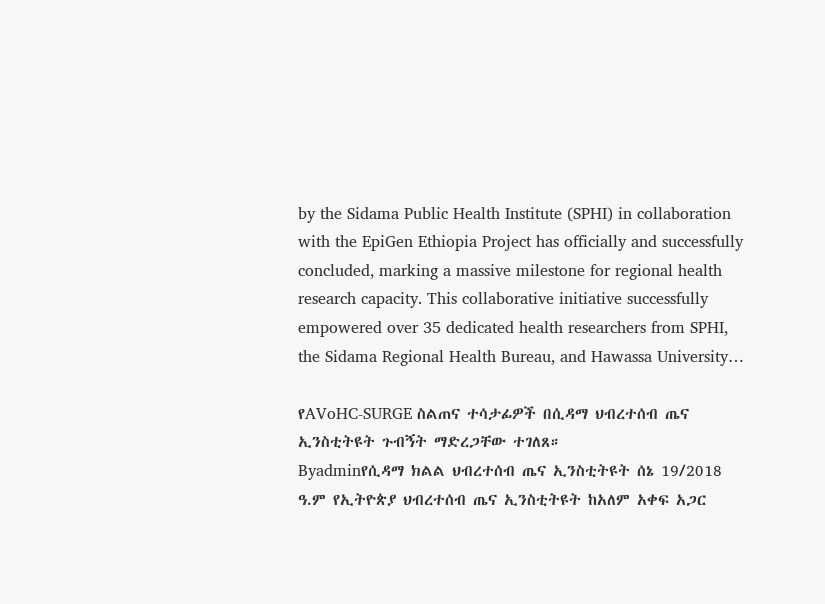by the Sidama Public Health Institute (SPHI) in collaboration with the EpiGen Ethiopia Project has officially and successfully concluded, marking a massive milestone for regional health research capacity. This collaborative initiative successfully empowered over 35 dedicated health researchers from SPHI, the Sidama Regional Health Bureau, and Hawassa University…

የAVoHC-SURGE ስልጠና ተሳታፊዎች በሲዳማ ህብረተሰብ ጤና ኢንስቲትዩት ጉብኝት ማድረጋቸው ተገለጸ።
Byadminየሲዳማ ክልል ህብረተሰብ ጤና ኢንስቲትዩት ሰኔ 19/2018 ዓ.ም የኢትዮጵያ ህብረተሰብ ጤና ኢንስቲትዩት ከአለም አቀፍ አጋር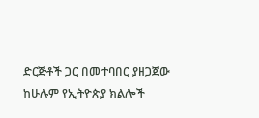ድርጅቶች ጋር በመተባበር ያዘጋጀው ከሁሉም የኢትዮጵያ ክልሎች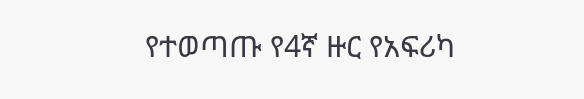የተወጣጡ የ4ኛ ዙር የአፍሪካ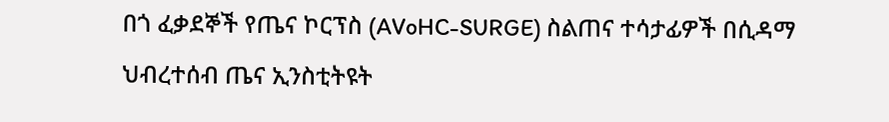በጎ ፈቃደኞች የጤና ኮርፕስ (AVoHC-SURGE) ስልጠና ተሳታፊዎች በሲዳማ ህብረተሰብ ጤና ኢንስቲትዩት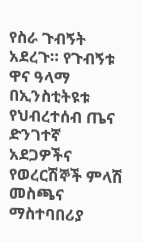የስራ ጉብኝት አደረጉ። የጉብኝቱ ዋና ዓላማ በኢንስቲትዩቱ የህብረተሰብ ጤና ድንገተኛ አደጋዎችና የወረርሽኞች ምላሽ መስጫና ማስተባበሪያ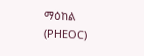ማዕከል (PHEOC)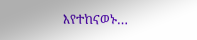እየተከናወኑ…